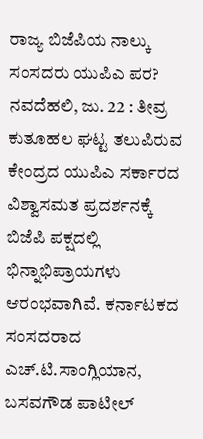ರಾಜ್ಯ ಬಿಜೆಪಿಯ ನಾಲ್ಕು ಸಂಸದರು ಯುಪಿಎ ಪರ?
ನವದೆಹಲಿ, ಜು. 22 : ತೀವ್ರ ಕುತೂಹಲ ಘಟ್ಟ ತಲುಪಿರುವ ಕೇಂದ್ರದ ಯುಪಿಎ ಸರ್ಕಾರದ ವಿಶ್ವಾಸಮತ ಪ್ರದರ್ಶನಕ್ಕೆ ಬಿಜೆಪಿ ಪಕ್ಷದಲ್ಲಿ ಭಿನ್ನಾಭಿಪ್ರಾಯಗಳು ಆರಂಭವಾಗಿವೆ. ಕರ್ನಾಟಕದ ಸಂಸದರಾದ ಎಚ್.ಟಿ.ಸಾಂಗ್ಲಿಯಾನ, ಬಸವಗೌಡ ಪಾಟೀಲ್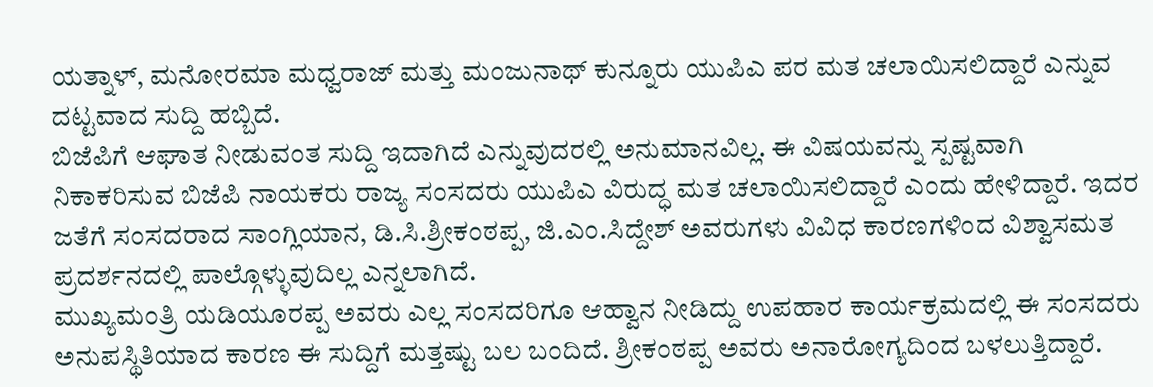ಯತ್ನಾಳ್, ಮನೋರಮಾ ಮಧ್ವರಾಜ್ ಮತ್ತು ಮಂಜುನಾಥ್ ಕುನ್ನೂರು ಯುಪಿಎ ಪರ ಮತ ಚಲಾಯಿಸಲಿದ್ದಾರೆ ಎನ್ನುವ ದಟ್ಟವಾದ ಸುದ್ದಿ ಹಬ್ಬಿದೆ.
ಬಿಜೆಪಿಗೆ ಆಘಾತ ನೀಡುವಂತ ಸುದ್ದಿ ಇದಾಗಿದೆ ಎನ್ನುವುದರಲ್ಲಿ ಅನುಮಾನವಿಲ್ಲ. ಈ ವಿಷಯವನ್ನು ಸ್ಪಷ್ಟವಾಗಿ ನಿಕಾಕರಿಸುವ ಬಿಜೆಪಿ ನಾಯಕರು ರಾಜ್ಯ ಸಂಸದರು ಯುಪಿಎ ವಿರುದ್ಧ ಮತ ಚಲಾಯಿಸಲಿದ್ದಾರೆ ಎಂದು ಹೇಳಿದ್ದಾರೆ. ಇದರ ಜತೆಗೆ ಸಂಸದರಾದ ಸಾಂಗ್ಲಿಯಾನ, ಡಿ.ಸಿ.ಶ್ರೀಕಂಠಪ್ಪ, ಜಿ.ಎಂ.ಸಿದ್ದೇಶ್ ಅವರುಗಳು ವಿವಿಧ ಕಾರಣಗಳಿಂದ ವಿಶ್ವಾಸಮತ ಪ್ರದರ್ಶನದಲ್ಲಿ ಪಾಲ್ಗೊಳ್ಳುವುದಿಲ್ಲ ಎನ್ನಲಾಗಿದೆ.
ಮುಖ್ಯಮಂತ್ರಿ ಯಡಿಯೂರಪ್ಪ ಅವರು ಎಲ್ಲ ಸಂಸದರಿಗೂ ಆಹ್ವಾನ ನೀಡಿದ್ದು ಉಪಹಾರ ಕಾರ್ಯಕ್ರಮದಲ್ಲಿ ಈ ಸಂಸದರು ಅನುಪಸ್ಥಿತಿಯಾದ ಕಾರಣ ಈ ಸುದ್ದಿಗೆ ಮತ್ತಷ್ಟು ಬಲ ಬಂದಿದೆ. ಶ್ರೀಕಂಠಪ್ಪ ಅವರು ಅನಾರೋಗ್ಯದಿಂದ ಬಳಲುತ್ತಿದ್ದಾರೆ.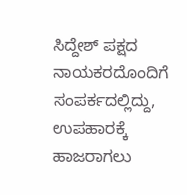ಸಿದ್ದೇಶ್ ಪಕ್ಷದ ನಾಯಕರದೊಂದಿಗೆ ಸಂಪರ್ಕದಲ್ಲಿದ್ದು, ಉಪಹಾರಕ್ಕೆ ಹಾಜರಾಗಲು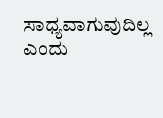ಸಾಧ್ಯವಾಗುವುದಿಲ್ಲ ಎಂದು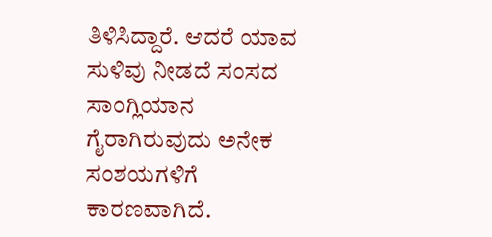ತಿಳಿಸಿದ್ದಾರೆ. ಆದರೆ ಯಾವ ಸುಳಿವು ನೀಡದೆ ಸಂಸದ ಸಾಂಗ್ಲಿಯಾನ ಗೈರಾಗಿರುವುದು ಅನೇಕ ಸಂಶಯಗಳಿಗೆ ಕಾರಣವಾಗಿದೆ.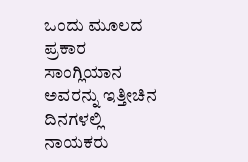ಒಂದು ಮೂಲದ ಪ್ರಕಾರ ಸಾಂಗ್ಲಿಯಾನ ಅವರನ್ನು ಇತ್ತೀಚಿನ ದಿನಗಳಲ್ಲಿ ನಾಯಕರು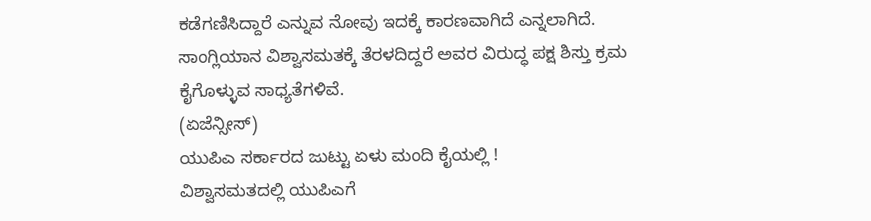ಕಡೆಗಣಿಸಿದ್ದಾರೆ ಎನ್ನುವ ನೋವು ಇದಕ್ಕೆ ಕಾರಣವಾಗಿದೆ ಎನ್ನಲಾಗಿದೆ. ಸಾಂಗ್ಲಿಯಾನ ವಿಶ್ವಾಸಮತಕ್ಕೆ ತೆರಳದಿದ್ದರೆ ಅವರ ವಿರುದ್ಧ ಪಕ್ಷ ಶಿಸ್ತು ಕ್ರಮ ಕೈಗೊಳ್ಳುವ ಸಾಧ್ಯತೆಗಳಿವೆ.
(ಏಜೆನ್ಸೀಸ್)
ಯುಪಿಎ ಸರ್ಕಾರದ ಜುಟ್ಟು ಏಳು ಮಂದಿ ಕೈಯಲ್ಲಿ !
ವಿಶ್ವಾಸಮತದಲ್ಲಿ ಯುಪಿಎಗೆ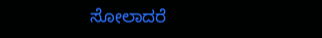ಸೋಲಾದರೆ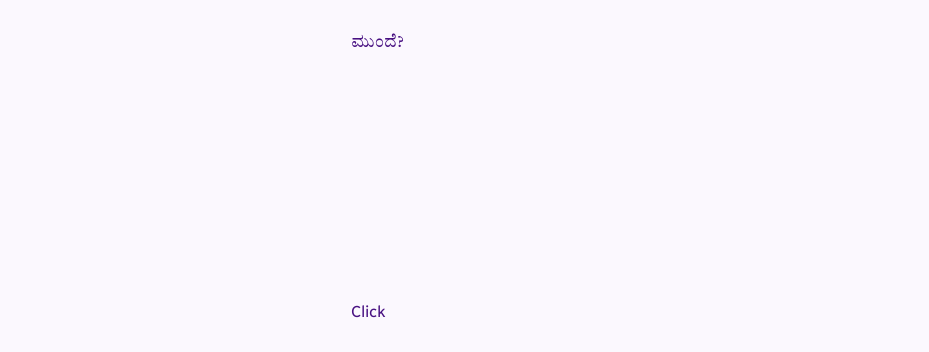ಮುಂದೆ?












Click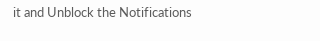it and Unblock the Notifications